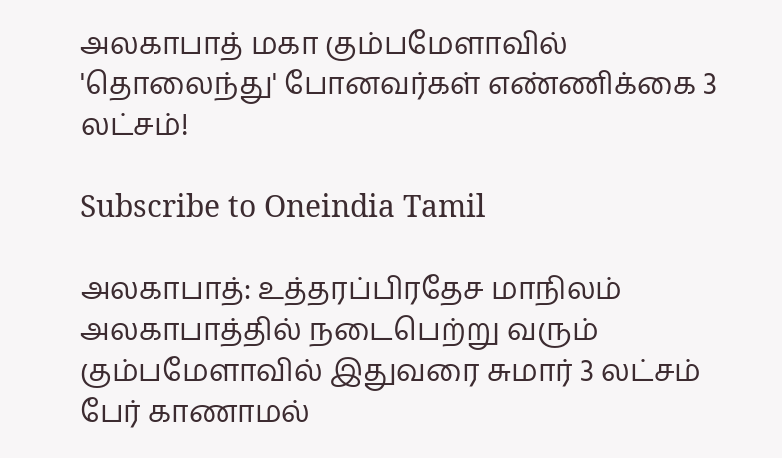அலகாபாத் மகா கும்பமேளாவில் 'தொலைந்து' போனவர்கள் எண்ணிக்கை 3 லட்சம்!

Subscribe to Oneindia Tamil

அலகாபாத்: உத்தரப்பிரதேச மாநிலம் அலகாபாத்தில் நடைபெற்று வரும் கும்பமேளாவில் இதுவரை சுமார் 3 லட்சம் பேர் காணாமல்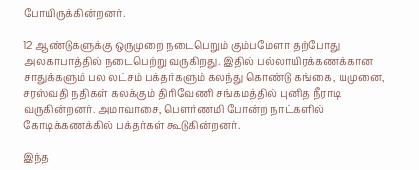போயிருக்கின்றனர்.

12 ஆண்டுகளுக்கு ஒருமுறை நடைபெறும் கும்பமேளா தற்போது அலகாபாத்தில் நடைபெற்று வருகிறது. இதில் பல்லாயிரக்கணக்கான சாதுக்களும் பல லட்சம் பக்தர்களும் கலந்து கொண்டு கங்கை, யமுனை, சரஸ்வதி நதிகள் கலக்கும் திரிவேணி சங்கமத்தில் புனித நீராடி வருகின்றனர். அமாவாசை, பெளர்ணமி போன்ற நாட்களில் கோடிக்கணக்கில் பக்தர்கள் கூடுகின்றனர்.

இந்த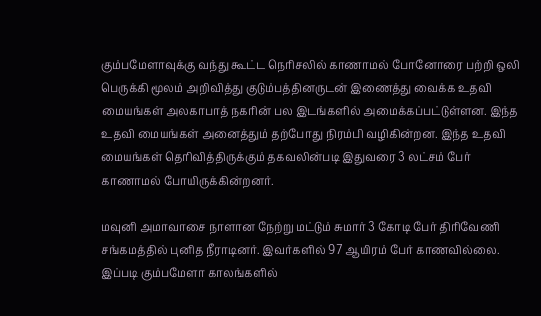கும்பமேளாவுக்கு வந்து கூட்ட நெரிசலில் காணாமல் போனோரை பற்றி ஒலி பெருக்கி மூலம் அறிவித்து குடும்பத்தினருடன் இணைத்து வைக்க உதவி மையங்கள் அலகாபாத் நகரின் பல இடங்களில் அமைக்கப்பட்டுள்ளன. இந்த உதவி மையங்கள் அனைத்தும் தற்போது நிரம்பி வழிகின்றன. இந்த உதவி மையங்கள் தெரிவித்திருக்கும் தகவலின்படி இதுவரை 3 லட்சம் பேர் காணாமல் போயிருக்கின்றனர்.

மவுனி அமாவாசை நாளான நேற்று மட்டும் சுமார் 3 கோடி பேர் திரிவேணி சங்கமத்தில் புனித நீராடினர். இவர்களில் 97 ஆயிரம் பேர் காணவில்லை. இப்படி கும்பமேளா காலங்களில்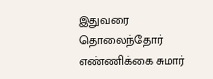இதுவரை தொலைந்தோர் எண்ணிக்கை சுமார்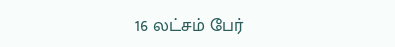16 லட்சம் பேர்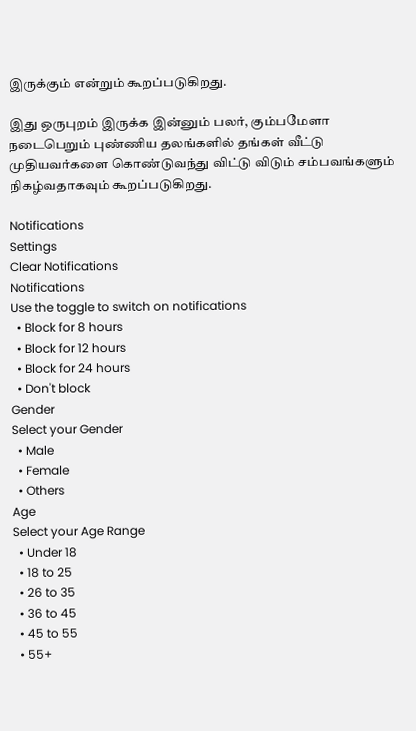இருக்கும் என்றும் கூறப்படுகிறது.

இது ஒருபுறம் இருக்க இன்னும் பலர், கும்பமேளா நடைபெறும் புண்ணிய தலங்களில் தங்கள் வீட்டு முதியவர்களை கொண்டுவந்து விட்டு விடும் சம்பவங்களும் நிகழ்வதாகவும் கூறப்படுகிறது.

Notifications
Settings
Clear Notifications
Notifications
Use the toggle to switch on notifications
  • Block for 8 hours
  • Block for 12 hours
  • Block for 24 hours
  • Don't block
Gender
Select your Gender
  • Male
  • Female
  • Others
Age
Select your Age Range
  • Under 18
  • 18 to 25
  • 26 to 35
  • 36 to 45
  • 45 to 55
  • 55+